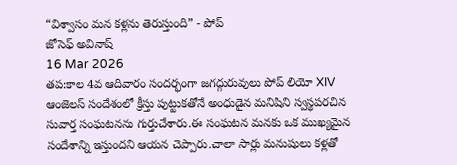“విశ్వాసం మన కళ్లను తెరుస్తుంది” - పోప్
జోసెఫ్ అవినాష్
16 Mar 2026
తప:కాల 4వ ఆదివారం సందర్భంగా జగద్గురువులు పోప్ లియో XIV ఆంజెలస్ సందేశంలో క్రీస్తు పుట్టుకతోనే అంధుడైన మనిషిని స్వస్థపరచిన సువార్త సంఘటనను గుర్తుచేశారు.ఈ సంఘటన మనకు ఒక ముఖ్యమైన సందేశాన్ని ఇస్తుందని ఆయన చెప్పారు.చాలా సార్లు మనుషులు కళ్లతో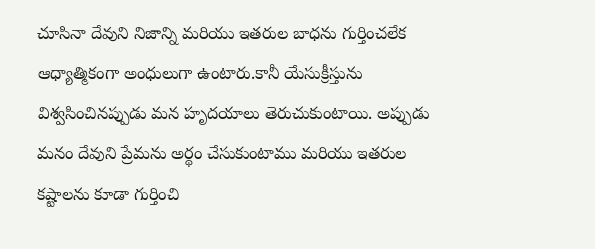చూసినా దేవుని నిజాన్ని మరియు ఇతరుల బాధను గుర్తించలేక ఆధ్యాత్మికంగా అంధులుగా ఉంటారు.కానీ యేసుక్రీస్తును విశ్వసించినప్పుడు మన హృదయాలు తెరుచుకుంటాయి. అప్పుడు మనం దేవుని ప్రేమను అర్థం చేసుకుంటాము మరియు ఇతరుల కష్టాలను కూడా గుర్తించి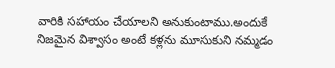వారికి సహాయం చేయాలని అనుకుంటాము.అందుకే నిజమైన విశ్వాసం అంటే కళ్లను మూసుకుని నమ్మడం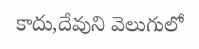కాదు,దేవుని వెలుగులో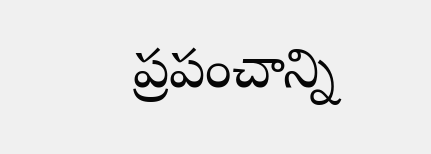ప్రపంచాన్ని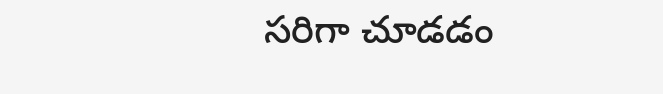సరిగా చూడడం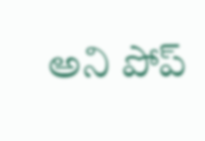అని పోప్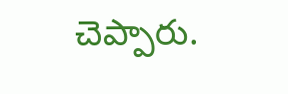చెప్పారు.